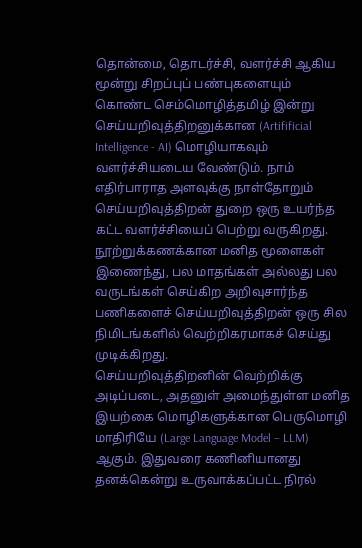தொன்மை, தொடர்ச்சி, வளர்ச்சி ஆகிய மூன்று சிறப்புப் பண்புகளையும் கொண்ட செம்மொழித்தமிழ் இன்று செய்யறிவுத்திறனுக்கான (Artifificial Intelligence - AI) மொழியாகவும் வளர்ச்சியடைய வேண்டும். நாம் எதிர்பாராத அளவுக்கு நாள்தோறும் செய்யறிவுத்திறன் துறை ஒரு உயர்ந்த கட்ட வளர்ச்சியைப் பெற்று வருகிறது. நூற்றுக்கணக்கான மனித மூளைகள் இணைந்து, பல மாதங்கள் அல்லது பல வருடங்கள் செய்கிற அறிவுசார்ந்த பணிகளைச் செய்யறிவுத்திறன் ஒரு சில நிமிடங்களில் வெற்றிகரமாகச் செய்து முடிக்கிறது.
செய்யறிவுத்திறனின் வெற்றிக்கு அடிப்படை, அதனுள் அமைந்துள்ள மனித இயற்கை மொழிகளுக்கான பெருமொழி மாதிரியே (Large Language Model – LLM) ஆகும். இதுவரை கணினியானது தனக்கென்று உருவாக்கப்பட்ட நிரல்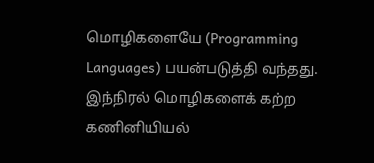மொழிகளையே (Programming Languages) பயன்படுத்தி வந்தது. இந்நிரல் மொழிகளைக் கற்ற கணினியியல்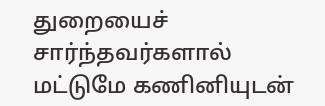துறையைச் சார்ந்தவர்களால் மட்டுமே கணினியுடன்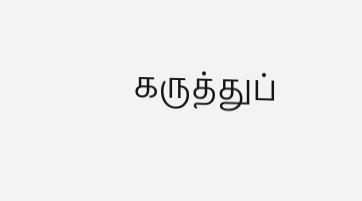கருத்துப்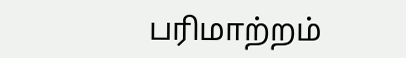பரிமாற்றம்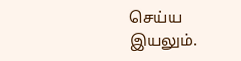செய்ய இயலும்.